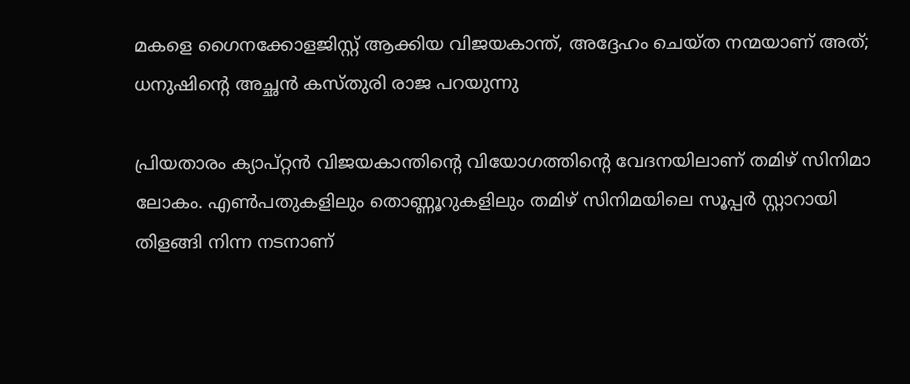മകളെ ഗൈനക്കോളജിസ്റ്റ് ആക്കിയ വിജയകാന്ത്, അദ്ദേഹം ചെയ്ത നന്മയാണ് അത്; ധനുഷിന്റെ അച്ഛൻ കസ്തുരി രാജ പറയുന്നു

പ്രിയതാരം ക്യാപ്റ്റന്‍ വിജയകാന്തിന്റെ വിയോഗത്തിന്റെ വേദനയിലാണ് തമിഴ് സിനിമാ ലോകം. എൺപതുകളിലും തൊണ്ണൂറുകളിലും തമിഴ് സിനിമയിലെ സൂപ്പർ സ്റ്റാറായി തിളങ്ങി നിന്ന നടനാണ്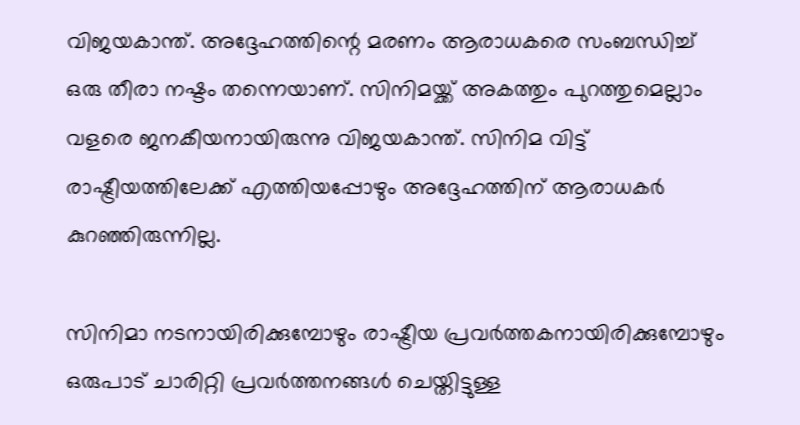വിജയകാന്ത്. അദ്ദേഹത്തിന്റെ മരണം ആരാധകരെ സംബന്ധിച്ച് ഒരു തീരാ നഷ്ടം തന്നെയാണ്. സിനിമയ്ക്ക് അകത്തും പുറത്തുമെല്ലാം വളരെ ജനകീയനായിരുന്നു വിജയകാന്ത്. സിനിമ വിട്ട് രാഷ്ട്രീയത്തിലേക്ക് എത്തിയപ്പോഴും അദ്ദേഹത്തിന് ആരാധകർ കുറഞ്ഞിരുന്നില്ല.

സിനിമാ നടനായിരിക്കുമ്പോഴും രാഷ്ട്രീയ പ്രവർത്തകനായിരിക്കുമ്പോഴും ഒരുപാട് ചാരിറ്റി പ്രവർത്തനങ്ങൾ ചെയ്തിട്ടുള്ള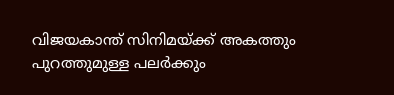വിജയകാന്ത് സിനിമയ്ക്ക് അകത്തും പുറത്തുമുള്ള പലർക്കും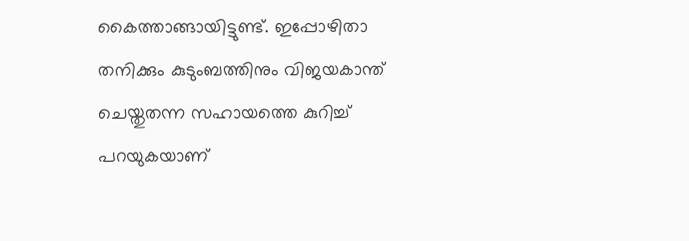കൈത്താങ്ങായിട്ടുണ്ട്. ഇപ്പോഴിതാ തനിക്കും കുടുംബത്തിനും വിജയകാന്ത് ചെയ്തുതന്ന സഹായത്തെ കുറിച്ച് പറയുകയാണ്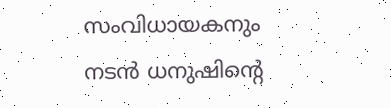സംവിധായകനും നടൻ ധനുഷിന്റെ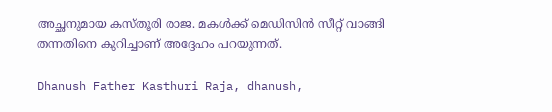അച്ഛനുമായ കസ്തൂരി രാജ. മകൾക്ക് മെഡിസിൻ സീറ്റ് വാങ്ങി തന്നതിനെ കുറിച്ചാണ് അദ്ദേഹം പറയുന്നത്.

Dhanush Father Kasthuri Raja, dhanush,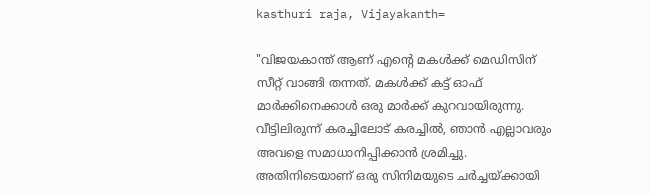kasthuri raja, Vijayakanth=

"വിജയകാന്ത് ആണ് എന്റെ മകൾക്ക് മെഡിസിന് സീറ്റ് വാങ്ങി തന്നത്. മകൾക്ക് കട്ട് ഓഫ് മാർക്കിനെക്കാൾ ഒരു മാർക്ക് കുറവായിരുന്നു. വീട്ടിലിരുന്ന് കരച്ചിലോട് കരച്ചിൽ, ഞാൻ എല്ലാവരും അവളെ സമാധാനിപ്പിക്കാൻ ശ്രമിച്ചു. അതിനിടെയാണ് ഒരു സിനിമയുടെ ചർച്ചയ്ക്കായി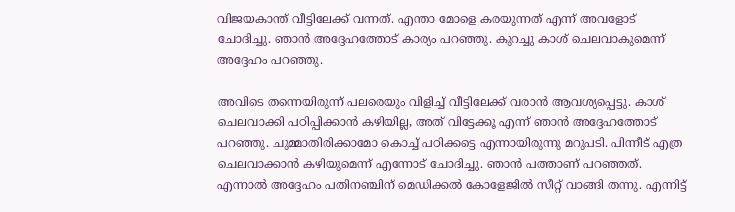വിജയകാന്ത് വീട്ടിലേക്ക് വന്നത്. എന്താ മോളെ കരയുന്നത് എന്ന് അവളോട് ചോദിച്ചു. ഞാൻ അദ്ദേഹത്തോട് കാര്യം പറഞ്ഞു. കുറച്ചു കാശ് ചെലവാകുമെന്ന് അദ്ദേഹം പറഞ്ഞു.

അവിടെ തന്നെയിരുന്ന് പലരെയും വിളിച്ച് വീട്ടിലേക്ക് വരാൻ ആവശ്യപ്പെട്ടു. കാശ് ചെലവാക്കി പഠിപ്പിക്കാൻ കഴിയില്ല, അത് വിട്ടേക്കൂ എന്ന് ഞാൻ അദ്ദേഹത്തോട് പറഞ്ഞു. ചുമ്മാതിരിക്കാമോ കൊച്ച് പഠിക്കട്ടെ എന്നായിരുന്നു മറുപടി. പിന്നീട് എത്ര ചെലവാക്കാൻ കഴിയുമെന്ന് എന്നോട് ചോദിച്ചു. ഞാൻ പത്താണ് പറഞ്ഞത്. എന്നാൽ അദ്ദേഹം പതിനഞ്ചിന് മെഡിക്കൽ കോളേജിൽ സീറ്റ് വാങ്ങി തന്നു. എന്നിട്ട്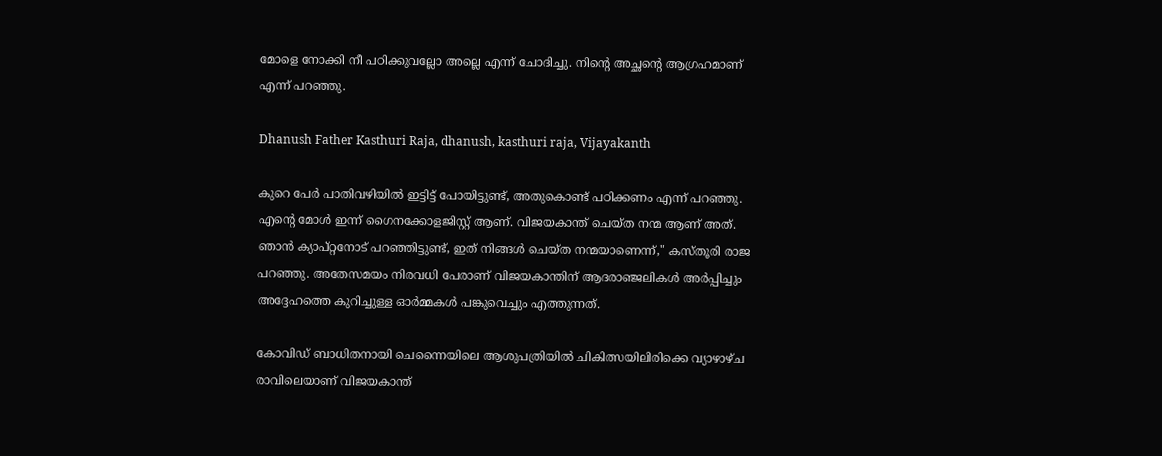മോളെ നോക്കി നീ പഠിക്കുവല്ലോ അല്ലെ എന്ന് ചോദിച്ചു. നിന്റെ അച്ഛന്റെ ആഗ്രഹമാണ് എന്ന് പറഞ്ഞു.

Dhanush Father Kasthuri Raja, dhanush, kasthuri raja, Vijayakanth

കുറെ പേർ പാതിവഴിയിൽ ഇട്ടിട്ട് പോയിട്ടുണ്ട്, അതുകൊണ്ട് പഠിക്കണം എന്ന് പറഞ്ഞു. എന്റെ മോൾ ഇന്ന് ഗൈനക്കോളജിസ്റ്റ് ആണ്. വിജയകാന്ത് ചെയ്ത നന്മ ആണ് അത്. ഞാൻ ക്യാപ്റ്റനോട് പറഞ്ഞിട്ടുണ്ട്, ഇത് നിങ്ങൾ ചെയ്ത നന്മയാണെന്ന്," കസ്തൂരി രാജ പറഞ്ഞു. അതേസമയം നിരവധി പേരാണ് വിജയകാന്തിന് ആദരാഞ്ജലികൾ അർപ്പിച്ചും അദ്ദേഹത്തെ കുറിച്ചുള്ള ഓർമ്മകൾ പങ്കുവെച്ചും എത്തുന്നത്.

കോവിഡ് ബാധിതനായി ചെന്നൈയിലെ ആശുപത്രിയിൽ ചികിത്സയിലിരിക്കെ വ്യാഴാഴ്ച രാവിലെയാണ് വിജയകാന്ത്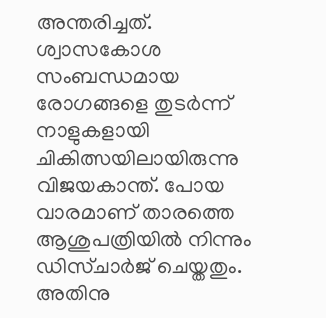അന്തരിച്ചത്. ശ്വാസകോശ സംബന്ധമായ രോഗങ്ങളെ തുടര്‍ന്ന് നാളുകളായി ചികിത്സയിലായിരുന്നു വിജയകാന്ത്. പോയ വാരമാണ് താരത്തെ ആശുപത്രിയില്‍ നിന്നും ഡിസ്ചാര്‍ജ് ചെയ്തതും. അതിനു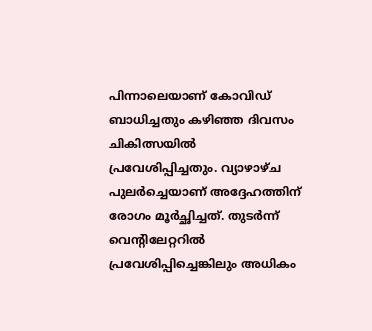പിന്നാലെയാണ് കോവിഡ് ബാധിച്ചതും കഴിഞ്ഞ ദിവസം ചികിത്സയിൽ പ്രവേശിപ്പിച്ചതും. വ്യാഴാഴ്ച പുലർച്ചെയാണ് അദ്ദേഹത്തിന് രോഗം മൂർച്ഛിച്ചത്. തുടർന്ന് വെന്റിലേറ്ററിൽ പ്രവേശിപ്പിച്ചെങ്കിലും അധികം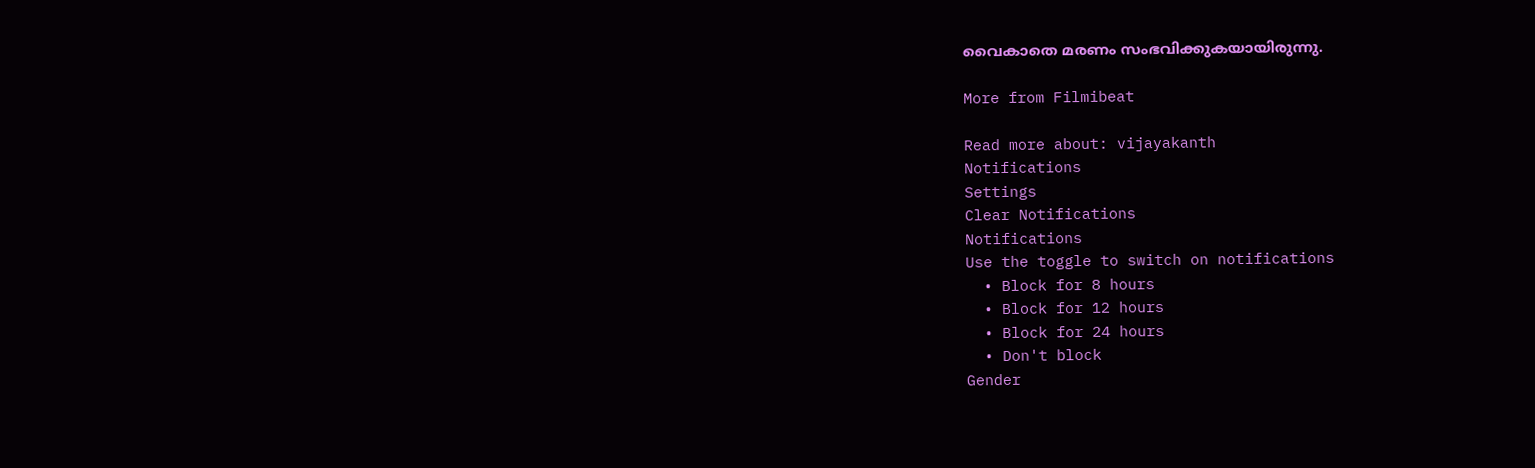വൈകാതെ മരണം സംഭവിക്കുകയായിരുന്നു.

More from Filmibeat

Read more about: vijayakanth
Notifications
Settings
Clear Notifications
Notifications
Use the toggle to switch on notifications
  • Block for 8 hours
  • Block for 12 hours
  • Block for 24 hours
  • Don't block
Gender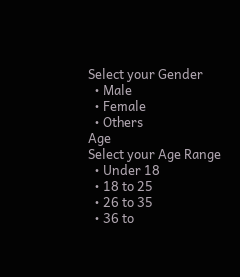Select your Gender
  • Male
  • Female
  • Others
Age
Select your Age Range
  • Under 18
  • 18 to 25
  • 26 to 35
  • 36 to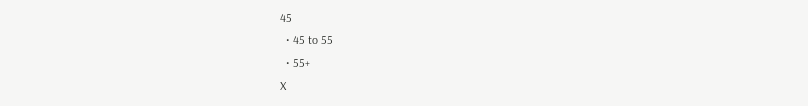45
  • 45 to 55
  • 55+
X